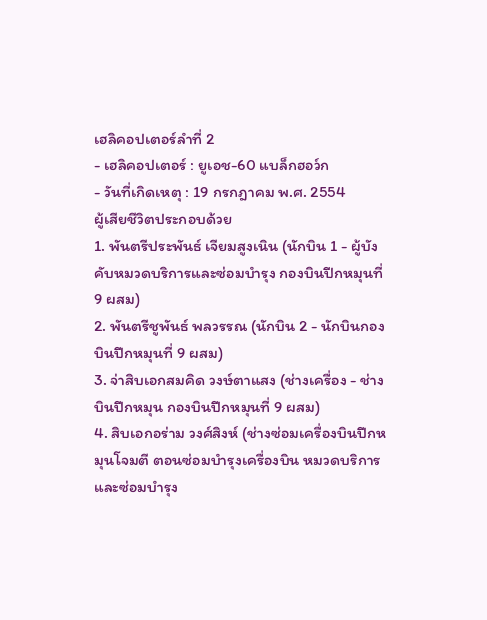เฮลิคอปเตอร์ลำที่ 2
- เฮลิคอปเตอร์ : ยูเอช-60 แบล็กฮอว์ก
- วันที่เกิดเหตุ : 19 กรกฎาคม พ.ศ. 2554
ผู้เสียชีวิตประกอบด้วย
1. พันตรีประพันธ์ เจียมสูงเนิน (นักบิน 1 - ผู้บังคับหมวดบริการและซ่อมบำรุง กองบินปีกหมุนที่ 9 ผสม)
2. พันตรีชูพันธ์ พลวรรณ (นักบิน 2 - นักบินกองบินปีกหมุนที่ 9 ผสม)
3. จ่าสิบเอกสมคิด วงษ์ตาแสง (ช่างเครื่อง - ช่างบินปีกหมุน กองบินปีกหมุนที่ 9 ผสม)
4. สิบเอกอร่าม วงศ์สิงห์ (ช่างซ่อมเครื่องบินปีกหมุนโจมตี ตอนซ่อมบำรุงเครื่องบิน หมวดบริการและซ่อมบำรุง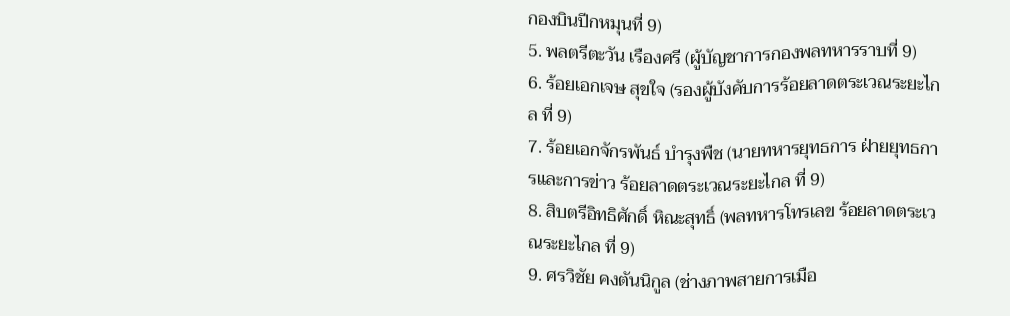กองบินปีกหมุนที่ 9)
5. พลตรีตะวัน เรืองศรี (ผู้บัญชาการกองพลทหารราบที่ 9)
6. ร้อยเอกเจษ สุขใจ (รองผู้บังคับการร้อยลาดตระเวณระยะไกล ที่ 9)
7. ร้อยเอกจักรพันธ์ บำรุงพืช (นายทหารยุทธการ ฝ่ายยุทธการและการข่าว ร้อยลาดตระเวณระยะไกล ที่ 9)
8. สิบตรีอิทธิศักดิ์ หิณะสุทธิ์ (พลทหารโทรเลข ร้อยลาดตระเวณระยะไกล ที่ 9)
9. ศรวิชัย คงตันนิกูล (ช่างภาพสายการเมือ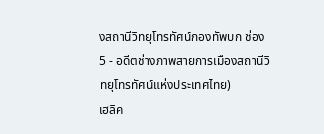งสถานีวิทยุโทรทัศน์กองทัพบก ช่อง 5 - อดีตช่างภาพสายการเมืองสถานีวิทยุโทรทัศน์แห่งประเทศไทย)
เฮลิค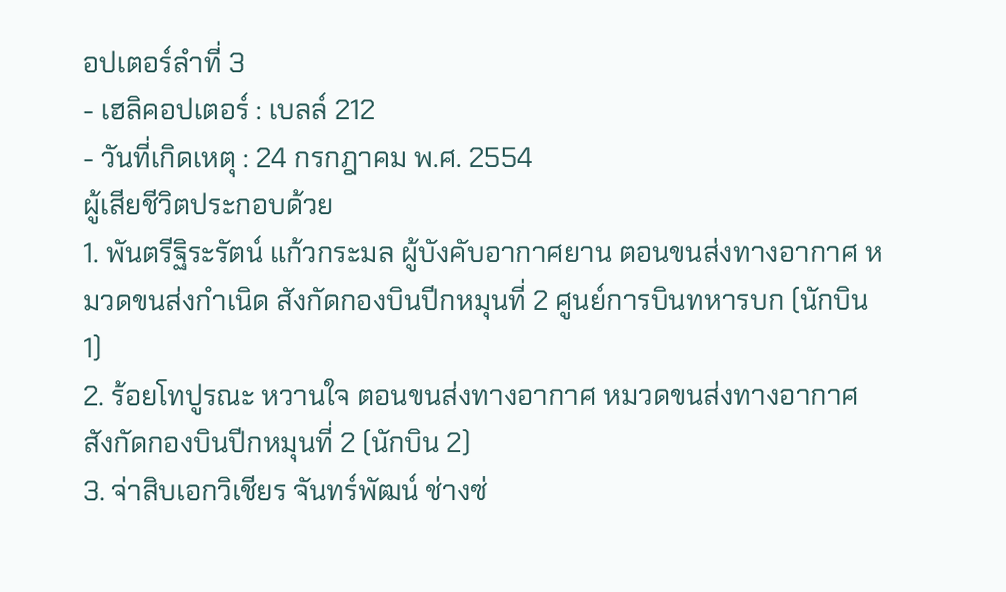อปเตอร์ลำที่ 3
- เฮลิคอปเตอร์ : เบลล์ 212
- วันที่เกิดเหตุ : 24 กรกฎาคม พ.ศ. 2554
ผู้เสียชีวิตประกอบด้วย
1. พันตรีฐิระรัตน์ แก้วกระมล ผู้บังคับอากาศยาน ตอนขนส่งทางอากาศ หมวดขนส่งกำเนิด สังกัดกองบินปีกหมุนที่ 2 ศูนย์การบินทหารบก (นักบิน 1)
2. ร้อยโทปูรณะ หวานใจ ตอนขนส่งทางอากาศ หมวดขนส่งทางอากาศ สังกัดกองบินปีกหมุนที่ 2 (นักบิน 2)
3. จ่าสิบเอกวิเชียร จันทร์พัฒน์ ช่างซ่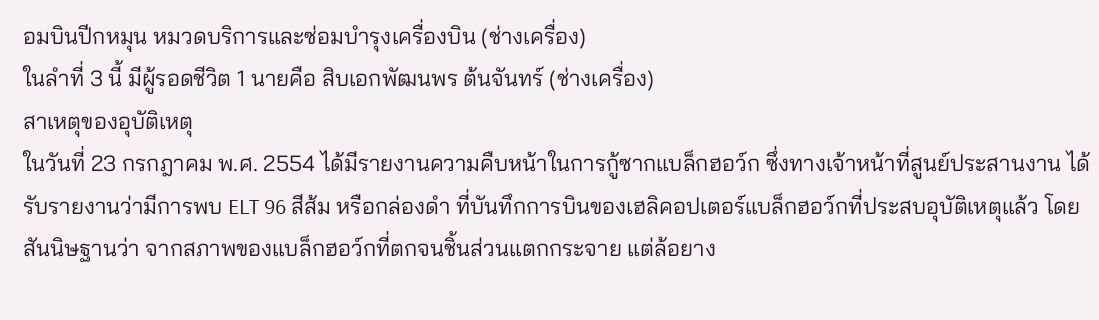อมบินปีกหมุน หมวดบริการและซ่อมบำรุงเครื่องบิน (ช่างเครื่อง)
ในลำที่ 3 นี้ มีผู้รอดชีวิต 1 นายคือ สิบเอกพัฒนพร ต้นจันทร์ (ช่างเครื่อง)
สาเหตุของอุบัติเหตุ
ในวันที่ 23 กรกฎาคม พ.ศ. 2554 ได้มีรายงานความคืบหน้าในการกู้ซากแบล็กฮอว์ก ซึ่งทางเจ้าหน้าที่สูนย์ประสานงาน ได้รับรายงานว่ามีการพบ ELT 96 สีส้ม หรือกล่องดำ ที่บันทึกการบินของเฮลิคอปเตอร์แบล็กฮอว์กที่ประสบอุบัติเหตุแล้ว โดยสันนิษฐานว่า จากสภาพของแบล็กฮอว์กที่ตกจนชิ้นส่วนแตกกระจาย แต่ล้อยาง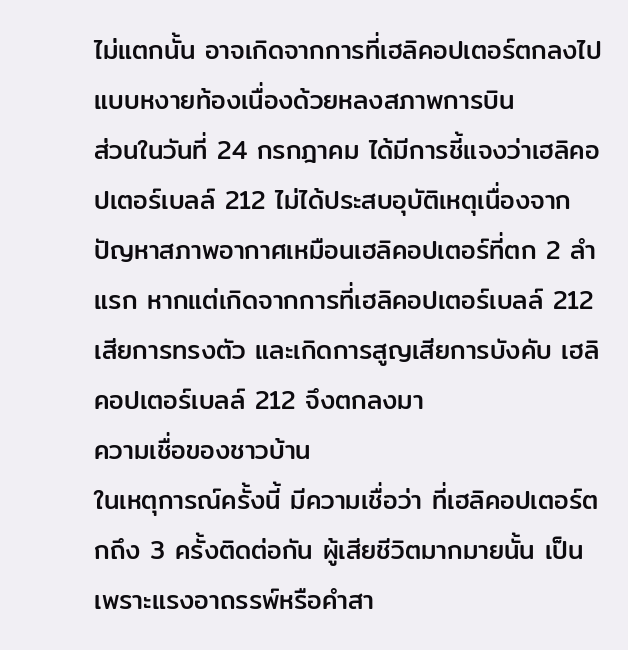ไม่แตกนั้น อาจเกิดจากการที่เฮลิคอปเตอร์ตกลงไปแบบหงายท้องเนื่องด้วยหลงสภาพการบิน
ส่วนในวันที่ 24 กรกฎาคม ได้มีการชี้แจงว่าเฮลิคอปเตอร์เบลล์ 212 ไม่ได้ประสบอุบัติเหตุเนื่องจากปัญหาสภาพอากาศเหมือนเฮลิคอปเตอร์ที่ตก 2 ลำแรก หากแต่เกิดจากการที่เฮลิคอปเตอร์เบลล์ 212 เสียการทรงตัว และเกิดการสูญเสียการบังคับ เฮลิคอปเตอร์เบลล์ 212 จึงตกลงมา
ความเชื่อของชาวบ้าน
ในเหตุการณ์ครั้งนี้ มีความเชื่อว่า ที่เฮลิคอปเตอร์ตกถึง 3 ครั้งติดต่อกัน ผู้เสียชีวิตมากมายนั้น เป็นเพราะแรงอาถรรพ์หรือคำสา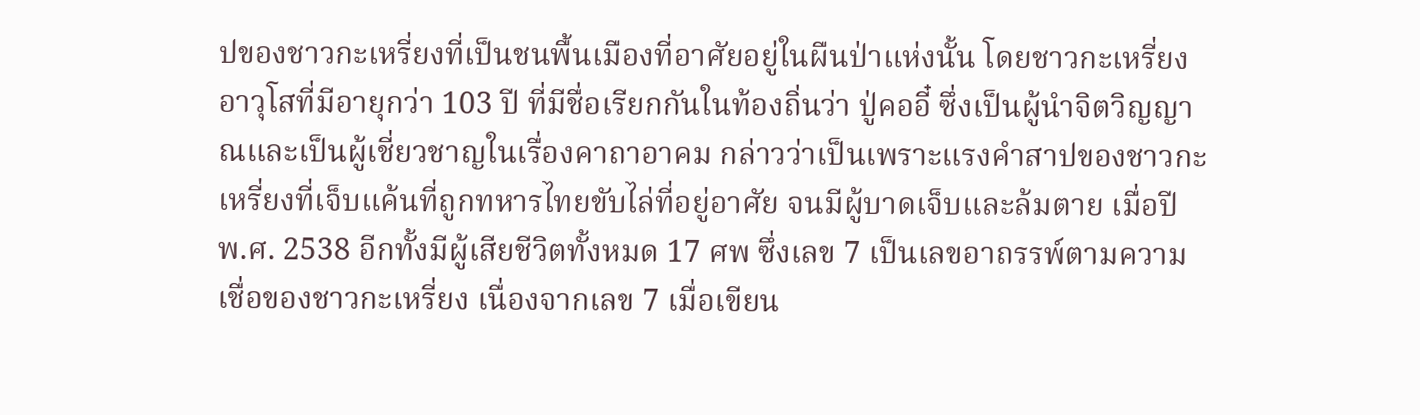ปของชาวกะเหรี่ยงที่เป็นชนพื้นเมืองที่อาศัยอยู่ในผืนป่าแห่งนั้น โดยชาวกะเหรี่ยงอาวุโสที่มีอายุกว่า 103 ปี ที่มีชื่อเรียกกันในท้องถิ่นว่า ปู่คออี๋ ซึ่งเป็นผู้นำจิตวิญญาณและเป็นผู้เชี่ยวชาญในเรื่องคาถาอาคม กล่าวว่าเป็นเพราะแรงคำสาปของชาวกะเหรี่ยงที่เจ็บแค้นที่ถูกทหารไทยขับไล่ที่อยู่อาศัย จนมีผู้บาดเจ็บและล้มตาย เมื่อปี พ.ศ. 2538 อีกทั้งมีผู้เสียชีวิตทั้งหมด 17 ศพ ซึ่งเลข 7 เป็นเลขอาถรรพ์ตามความเชื่อของชาวกะเหรี่ยง เนื่องจากเลข 7 เมื่อเขียน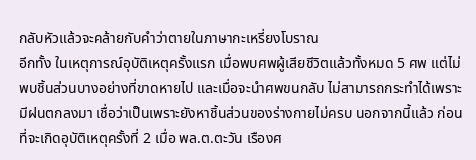กลับหัวแล้วจะคล้ายกับคำว่าตายในภาษากะเหรี่ยงโบราณ
อีกทั้ง ในเหตุการณ์อุบัติเหตุครั้งแรก เมื่อพบศพผู้เสียชีวิตแล้วทั้งหมด 5 ศพ แต่ไม่พบชิ้นส่วนบางอย่างที่ขาดหายไป และเมื่อจะนำศพขนกลับ ไม่สามารถกระทำได้เพราะมีฝนตกลงมา เชื่อว่าเป็นเพราะยังหาชิ้นส่วนของร่างกายไม่ครบ นอกจากนี้แล้ว ก่อนที่จะเกิดอุบัติเหตุครั้งที่ 2 เมื่อ พล.ต.ตะวัน เรืองศ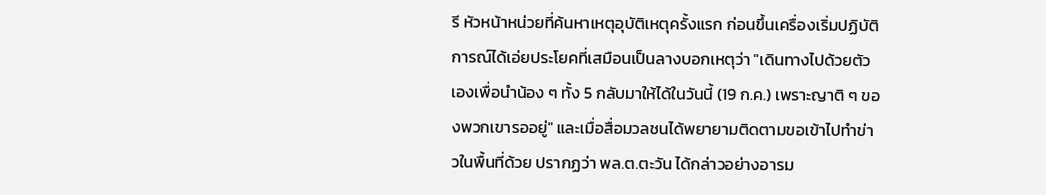รี หัวหน้าหน่วยที่ค้นหาเหตุอุบัติเหตุครั้งแรก ก่อนขึ้นเครื่องเริ่มปฏิบัติการณ์ได้เอ่ยประโยคที่เสมือนเป็นลางบอกเหตุว่า "เดินทางไปด้วยตัวเองเพื่อนำน้อง ๆ ทั้ง 5 กลับมาให้ได้ในวันนี้ (19 ก.ค.) เพราะญาติ ๆ ของพวกเขารออยู่" และเมื่อสื่อมวลชนได้พยายามติดตามขอเข้าไปทำข่าวในพื้นที่ด้วย ปรากฏว่า พล.ต.ตะวัน ได้กล่าวอย่างอารม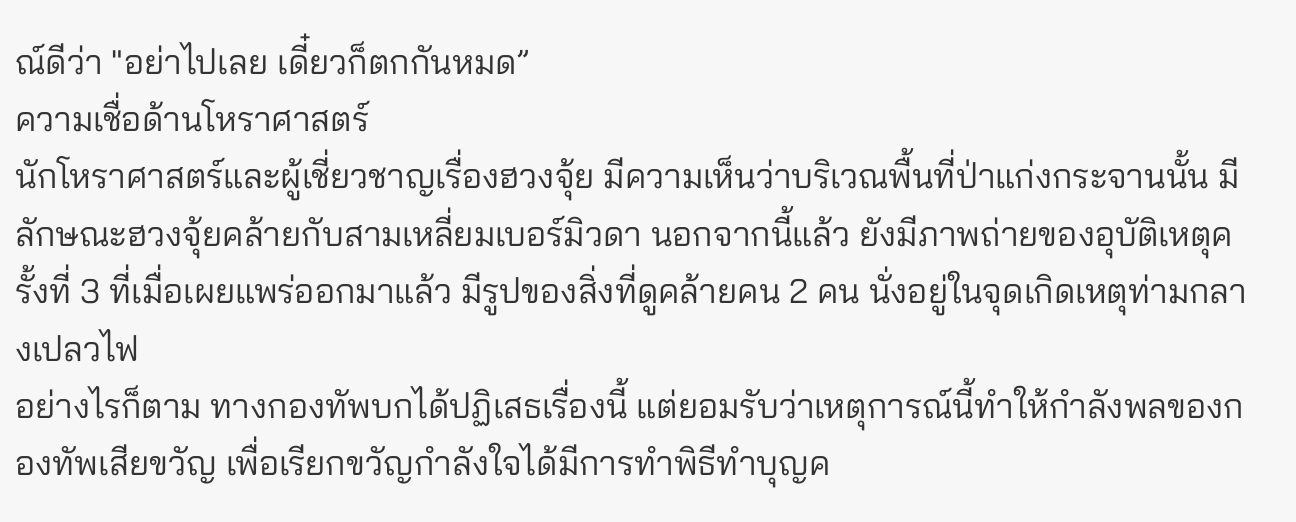ณ์ดีว่า "อย่าไปเลย เดี๋ยวก็ตกกันหมด”
ความเชื่อด้านโหราศาสตร์
นักโหราศาสตร์และผู้เชี่ยวชาญเรื่องฮวงจุ้ย มีความเห็นว่าบริเวณพื้นที่ป่าแก่งกระจานนั้น มีลักษณะฮวงจุ้ยคล้ายกับสามเหลี่ยมเบอร์มิวดา นอกจากนี้แล้ว ยังมีภาพถ่ายของอุบัติเหตุครั้งที่ 3 ที่เมื่อเผยแพร่ออกมาแล้ว มีรูปของสิ่งที่ดูคล้ายคน 2 คน นั่งอยู่ในจุดเกิดเหตุท่ามกลางเปลวไฟ
อย่างไรก็ตาม ทางกองทัพบกได้ปฏิเสธเรื่องนี้ แต่ยอมรับว่าเหตุการณ์นี้ทำให้กำลังพลของกองทัพเสียขวัญ เพื่อเรียกขวัญกำลังใจได้มีการทำพิธีทำบุญค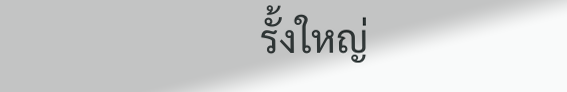รั้งใหญ่